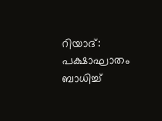റിയാദ്: പക്ഷാഘാതം ബാധിച്ച്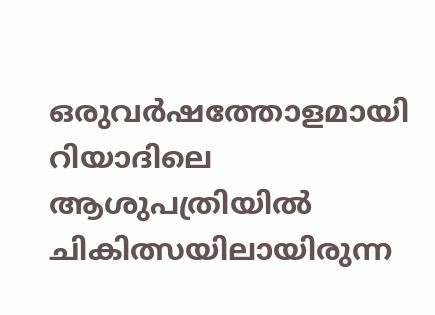ഒരുവർഷത്തോളമായി റിയാദിലെ ആശുപത്രിയിൽ ചികിത്സയിലായിരുന്ന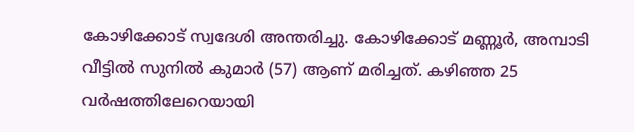കോഴിക്കോട് സ്വദേശി അന്തരിച്ചു. കോഴിക്കോട് മണ്ണൂർ, അമ്പാടി വീട്ടിൽ സുനിൽ കുമാർ (57) ആണ് മരിച്ചത്. കഴിഞ്ഞ 25 വർഷത്തിലേറെയായി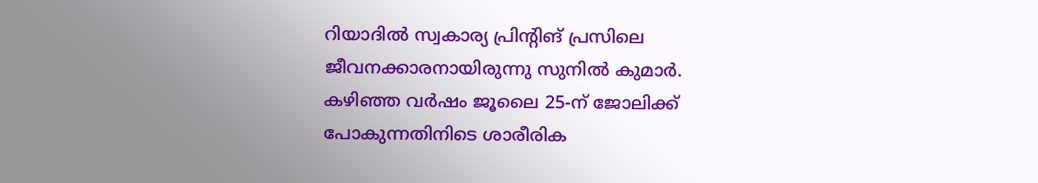റിയാദിൽ സ്വകാര്യ പ്രിന്റിങ് പ്രസിലെ ജീവനക്കാരനായിരുന്നു സുനിൽ കുമാർ.
കഴിഞ്ഞ വർഷം ജൂലൈ 25-ന് ജോലിക്ക് പോകുന്നതിനിടെ ശാരീരിക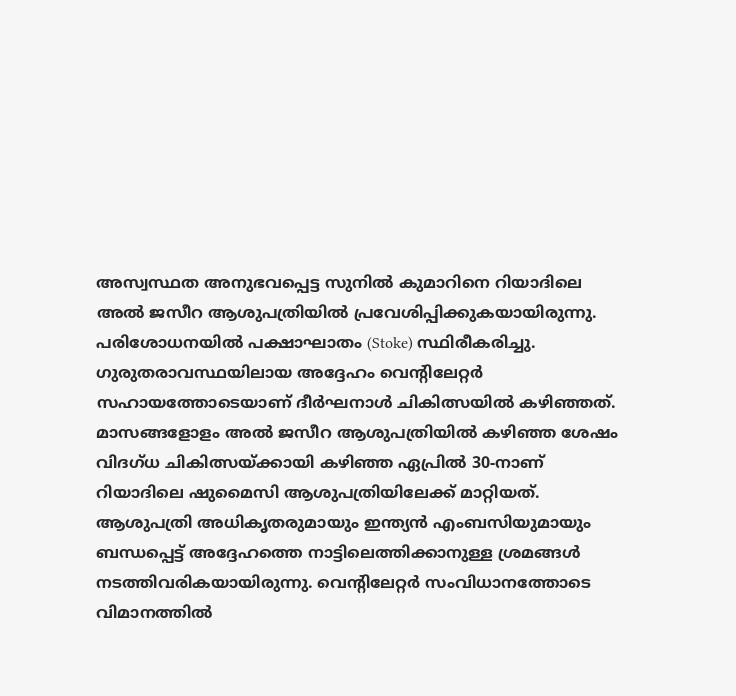അസ്വസ്ഥത അനുഭവപ്പെട്ട സുനിൽ കുമാറിനെ റിയാദിലെ അൽ ജസീറ ആശുപത്രിയിൽ പ്രവേശിപ്പിക്കുകയായിരുന്നു. പരിശോധനയിൽ പക്ഷാഘാതം (Stoke) സ്ഥിരീകരിച്ചു.
ഗുരുതരാവസ്ഥയിലായ അദ്ദേഹം വെന്റിലേറ്റർ സഹായത്തോടെയാണ് ദീർഘനാൾ ചികിത്സയിൽ കഴിഞ്ഞത്. മാസങ്ങളോളം അൽ ജസീറ ആശുപത്രിയിൽ കഴിഞ്ഞ ശേഷം വിദഗ്ധ ചികിത്സയ്ക്കായി കഴിഞ്ഞ ഏപ്രിൽ 30-നാണ് റിയാദിലെ ഷുമൈസി ആശുപത്രിയിലേക്ക് മാറ്റിയത്.
ആശുപത്രി അധികൃതരുമായും ഇന്ത്യൻ എംബസിയുമായും ബന്ധപ്പെട്ട് അദ്ദേഹത്തെ നാട്ടിലെത്തിക്കാനുള്ള ശ്രമങ്ങൾ നടത്തിവരികയായിരുന്നു. വെന്റിലേറ്റർ സംവിധാനത്തോടെ വിമാനത്തിൽ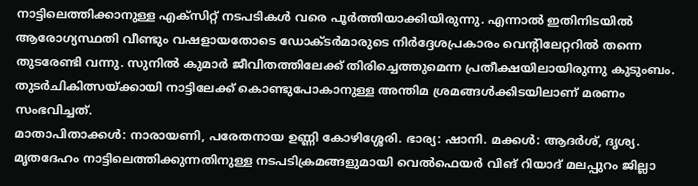നാട്ടിലെത്തിക്കാനുള്ള എക്സിറ്റ് നടപടികൾ വരെ പൂർത്തിയാക്കിയിരുന്നു. എന്നാൽ ഇതിനിടയിൽ ആരോഗ്യസ്ഥതി വീണ്ടും വഷളായതോടെ ഡോക്ടർമാരുടെ നിർദ്ദേശപ്രകാരം വെന്റിലേറ്ററിൽ തന്നെ തുടരേണ്ടി വന്നു. സുനിൽ കുമാർ ജീവിതത്തിലേക്ക് തിരിച്ചെത്തുമെന്ന പ്രതീക്ഷയിലായിരുന്നു കുടുംബം. തുടർചികിത്സയ്ക്കായി നാട്ടിലേക്ക് കൊണ്ടുപോകാനുള്ള അന്തിമ ശ്രമങ്ങൾക്കിടയിലാണ് മരണം സംഭവിച്ചത്.
മാതാപിതാക്കൾ: നാരായണി, പരേതനായ ഉണ്ണി കോഴിശ്ശേരി. ഭാര്യ: ഷാനി. മക്കൾ: ആദർശ്, ദൃശ്യ. മൃതദേഹം നാട്ടിലെത്തിക്കുന്നതിനുള്ള നടപടിക്രമങ്ങളുമായി വെൽഫെയർ വിങ് റിയാദ് മലപ്പുറം ജില്ലാ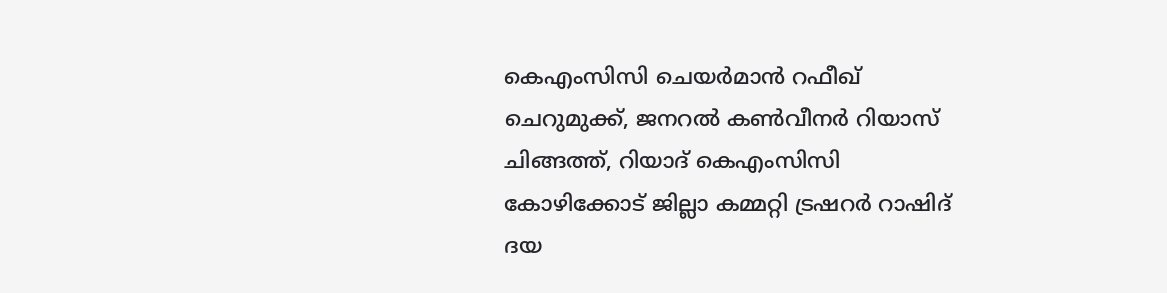കെഎംസിസി ചെയർമാൻ റഫീഖ് ചെറുമുക്ക്, ജനറൽ കൺവീനർ റിയാസ് ചിങ്ങത്ത്, റിയാദ് കെഎംസിസി കോഴിക്കോട് ജില്ലാ കമ്മറ്റി ട്രഷറർ റാഷിദ് ദയ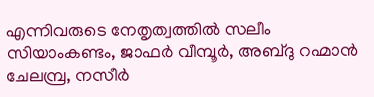എന്നിവരുടെ നേതൃത്വത്തിൽ സലീം സിയാംകണ്ടം, ജാഫർ വീമ്പൂർ, അബ്ദു റഹ്മാൻ ചേലമ്പ്ര, നസീർ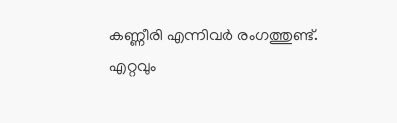കണ്ണീരി എന്നിവർ രംഗത്തുണ്ട്.
എറ്റവും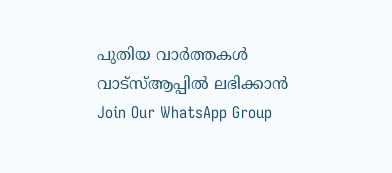പുതിയ വാർത്തകൾ വാട്സ്ആപ്പിൽ ലഭിക്കാൻ
Join Our WhatsApp Group